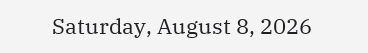Saturday, August 8, 2026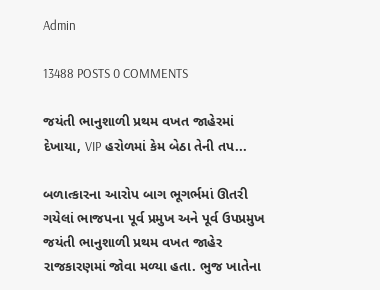Admin

13488 POSTS 0 COMMENTS

જયંતી ભાનુશાળી પ્રથમ વખત જાહેરમાં દેખાયા, VIP હરોળમાં કેમ બેઠા તેની તપ...

બળાત્કારના આરોપ બાગ ભૂગર્ભમાં ઊતરી ગયેલાં ભાજપના પૂર્વ પ્રમુખ અને પૂર્વ ઉપપ્રમુખ જયંતી ભાનુશાળી પ્રથમ વખત જાહેર રાજકારણમાં જોવા મળ્યા હતા. ભુજ ખાતેના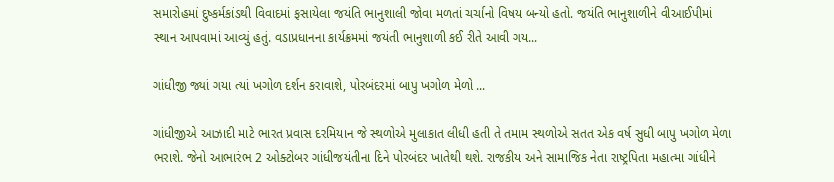સમારોહમાં દુષ્કર્મકાંડથી વિવાદમાં ફસાયેલા જયંતિ ભાનુશાલી જોવા મળતાં ચર્ચાનો વિષય બન્યો હતો. જયંતિ ભાનુશાળીને વીઆઈપીમાં સ્થાન આપવામાં આવ્યું હતું. વડાપ્રધાનના કાર્યક્રમમાં જયંતી ભાનુશાળી કઈ રીતે આવી ગય...

ગાંધીજી જ્યાં ગયા ત્યાં ખગોળ દર્શન કરાવાશે, પોરબંદરમાં બાપુ ખગોળ મેળો ...

ગાંધીજીએ આઝાદી માટે ભારત પ્રવાસ દરમિયાન જે સ્થળોએ મુલાકાત લીધી હતી તે તમામ સ્થળોએ સતત એક વર્ષ સુધી બાપુ ખગોળ મેળા ભરાશે. જેનો આભારંભ 2 ઓક્ટોબર ગાંધીજયંતીના દિને પોરબંદર ખાતેથી થશે. રાજકીય અને સામાજિક નેતા રાષ્ટ્રપિતા મહાત્મા ગાંધીને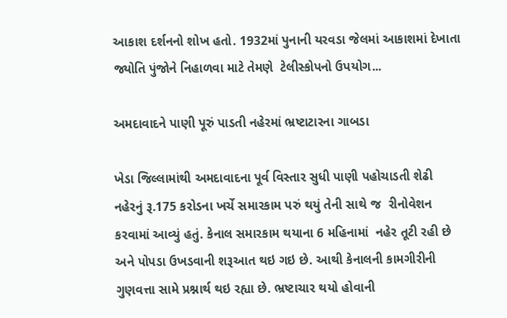આકાશ દર્શનનો શોખ હતો. 1932માં પુનાની યરવડા જેલમાં આકાશમાં દેખાતા જ્યોતિ પુંજોને નિહાળવા માટે તેમણે  ટેલીસ્કોપનો ઉપયોગ...

અમદાવાદને પાણી પૂરું પાડતી નહેરમાં ભ્રષ્ટાટારના ગાબડા

ખેડા જિલ્લામાંથી અમદાવાદના પૂર્વ વિસ્તાર સુધી પાણી પહોચાડતી શેઢી નહેરનું રૂ.175 કરોડના ખર્ચે સમારકામ પરું થયું તેની સાથે જ  રીનોવેશન કરવામાં આવ્યું હતું. કેનાલ સમારકામ થયાના 6 મહિનામાં  નહેર તૂટી રહી છે અને પોપડા ઉખડવાની શરૂઆત થઇ ગઇ છે. આથી કેનાલની કામગીરીની ગુણવત્તા સામે પ્રશ્નાર્થ થઇ રહ્યા છે. ભ્રષ્ટાચાર થયો હોવાની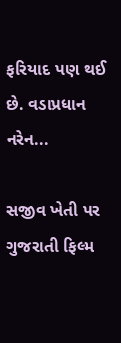ફરિયાદ પણ થઈ છે. વડાપ્રધાન નરેન...

સજીવ ખેતી પર ગુજરાતી ફિલ્મ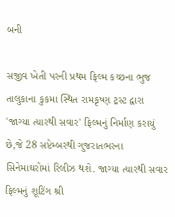બની

સજીવ ખેતી પરની પ્રથમ ફિલ્મ કચ્છના ભુજ તાલુકાના કુકમા સ્થિત રામકૃષ્ણ ટ્રસ્ટ દ્વારા 'જાગ્યા ત્યારથી સવાર' ફિલ્મનું નિર્માણ કરાયું છે,જે 28 સપ્ટેમ્બરથી ગુજરાતભરના સિનેમાઘરોમાં રિલીઝ થશે. જાગ્યા ત્યારથી સવાર ફિલ્મનું શૂટિંગ શ્રી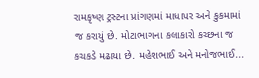રામકૃષ્ણ ટ્રસ્ટના પ્રાંગણમાં માધાપર અને કુકમામાં જ કરાયું છે. મોટાભાગના કલાકારો કચ્છના જ કચકડે મઢાયા છે. મહેશભાઈ અને મનોજભાઈ...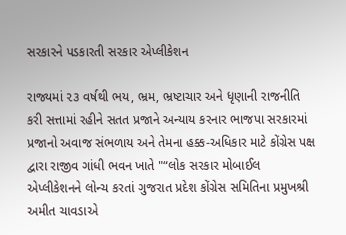સરકારને પડકારતી સરકાર એપ્લીકેશન

રાજ્યમાં ૨૩ વર્ષથી ભય, ભ્રમ, ભ્રષ્ટાચાર અને ધૃણાની રાજનીતિ કરી સત્તામાં રહીને સતત પ્રજાને અન્યાય કરનાર ભાજપા સરકારમાં પ્રજાનો અવાજ સંભળાય અને તેમના હક્ક-અધિકાર માટે કોંગ્રેસ પક્ષ દ્વારા રાજીવ ગાંધી ભવન ખાતે "“લોક સરકાર મોબાઈલ એપ્લીકેશનને લોન્ચ કરતાં ગુજરાત પ્રદેશ કોંગ્રેસ સમિતિના પ્રમુખશ્રી અમીત ચાવડાએ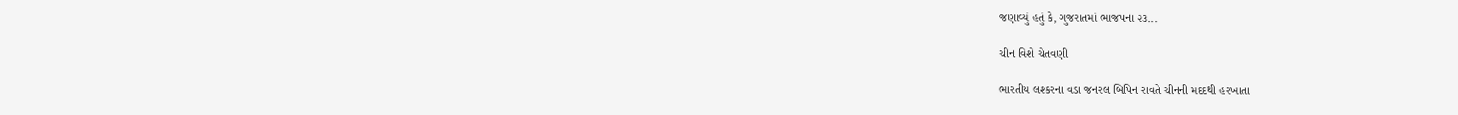જણાવ્યું હતું કે, ગુજરાતમાં ભાજપના ૨૩...

ચીન વિશે ચેતવણી

ભારતીય લશ્કરના વડા જનરલ બિપિન રાવતે ચીનની મદદથી હરખાતા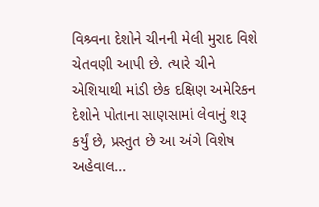વિશ્ર્વના દેશોને ચીનની મેલી મુરાદ વિશે ચેતવણી આપી છે. ત્યારે ચીને એશિયાથી માંડી છેક દક્ષિણ અમેરિકન દેશોને પોતાના સાણસામાં લેવાનું શરૂ કર્યું છે, પ્રસ્તુત છે આ અંગે વિશેષ અહેવાલ...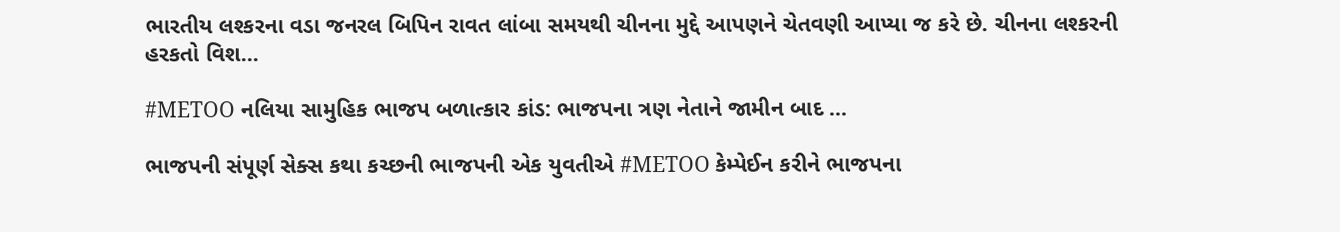ભારતીય લશ્કરના વડા જનરલ બિપિન રાવત લાંબા સમયથી ચીનના મુદ્દે આપણને ચેતવણી આપ્યા જ કરે છે. ચીનના લશ્કરની હરકતો વિશ...

#METOO નલિયા સામુહિક ભાજપ બળાત્કાર કાંડ: ભાજપના ત્રણ નેતાને જામીન બાદ ...

ભાજપની સંપૂર્ણ સેક્સ કથા કચ્છની ભાજપની એક યુવતીએ #METOO કેમ્પેઈન કરીને ભાજપના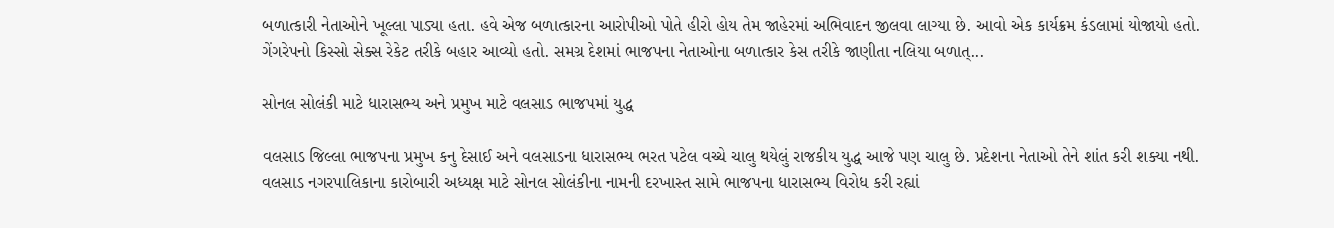બળાત્કારી નેતાઓને ખૂલ્લા પાડ્યા હતા. હવે એજ બળાત્કારના આરોપીઓ પોતે હીરો હોય તેમ જાહેરમાં અભિવાદન જીલવા લાગ્યા છે. આવો એક કાર્યક્રમ કંડલામાં યોજાયો હતો. ગેંગરેપનો કિસ્સો સેક્સ રેકેટ તરીકે બહાર આવ્યો હતો. સમગ્ર દેશમાં ભાજપના નેતાઓના બળાત્કાર કેસ તરીકે જાણીતા નલિયા બળાત્...

સોનલ સોલંકી માટે ધારાસભ્ય અને પ્રમુખ માટે વલસાડ ભાજપમાં યુદ્ધ

વલસાડ જિલ્લા ભાજપના પ્રમુખ કનુ દેસાઈ અને વલસાડના ધારાસભ્ય ભરત પટેલ વચ્ચે ચાલુ થયેલું રાજકીય યુદ્ધ આજે પણ ચાલુ છે. પ્રદેશના નેતાઓ તેને શાંત કરી શક્યા નથી. વલસાડ નગરપાલિકાના કારોબારી અધ્યક્ષ માટે સોનલ સોલંકીના નામની દરખાસ્ત સામે ભાજપના ધારાસભ્ય વિરોધ કરી રહ્યાં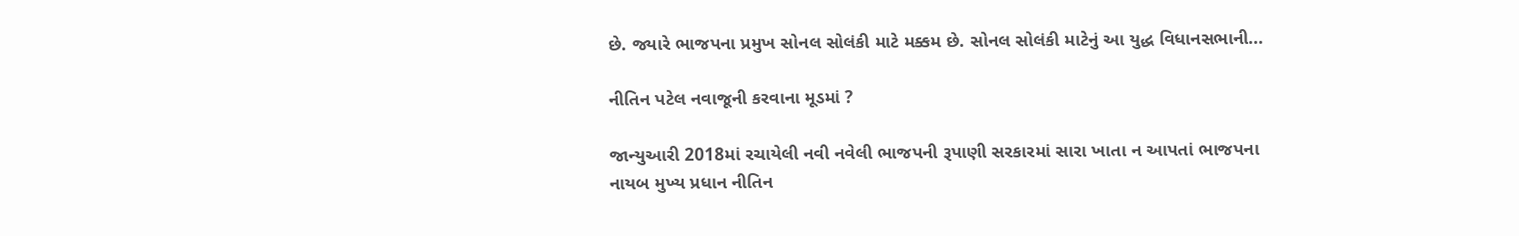છે. જ્યારે ભાજપના પ્રમુખ સોનલ સોલંકી માટે મક્કમ છે. સોનલ સોલંકી માટેનું આ યુદ્ધ વિધાનસભાની...

નીતિન પટેલ નવાજૂની કરવાના મૂડમાં ?

જાન્યુઆરી 2018માં રચાયેલી નવી નવેલી ભાજપની રૂપાણી સરકારમાં સારા ખાતા ન આપતાં ભાજપના નાયબ મુખ્ય પ્રધાન નીતિન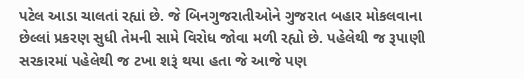પટેલ આડા ચાલતાં રહ્યાં છે. જે બિનગુજરાતીઓને ગુજરાત બહાર મોકલવાના છેલ્લાં પ્રકરણ સુધી તેમની સામે વિરોધ જોવા મળી રહ્યો છે. પહેલેથી જ રૂપાણી સરકારમાં પહેલેથી જ ટખા શરૂં થયા હતા જે આજે પણ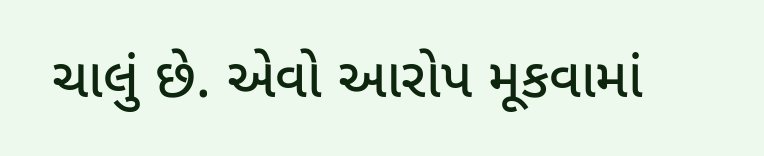ચાલું છે. એવો આરોપ મૂકવામાં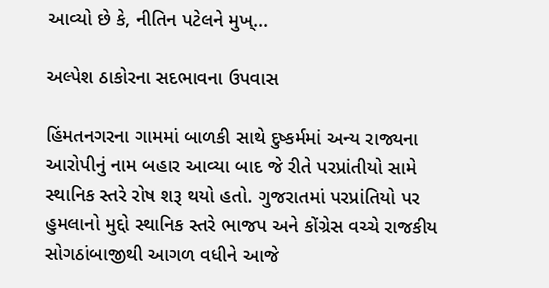આવ્યો છે કે, નીતિન પટેલને મુખ્...

અલ્પેશ ઠાકોરના સદભાવના ઉપવાસ

હિંમતનગરના ગામમાં બાળકી સાથે દુષ્કર્મમાં અન્ય રાજ્યના આરોપીનું નામ બહાર આવ્યા બાદ જે રીતે પરપ્રાંતીયો સામે સ્થાનિક સ્તરે રોષ શરૂ થયો હતો. ગુજરાતમાં પરપ્રાંતિયો પર હુમલાનો મુદ્દો સ્થાનિક સ્તરે ભાજપ અને કોંગ્રેસ વચ્ચે રાજકીય સોગઠાંબાજીથી આગળ વધીને આજે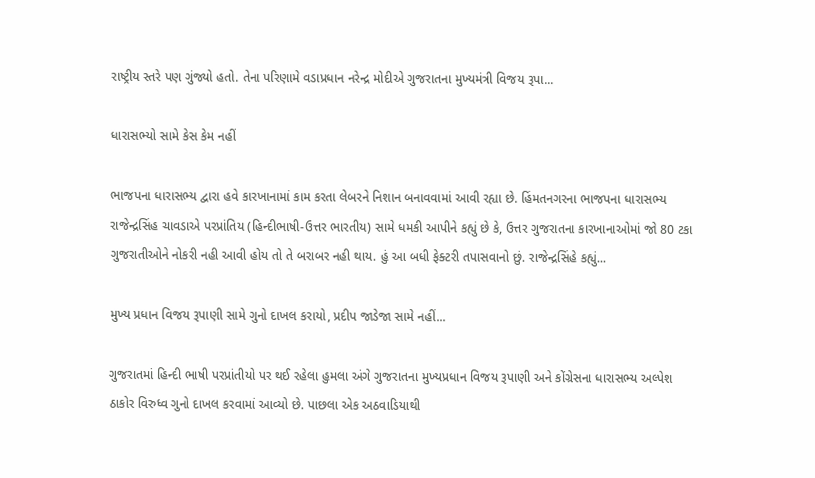રાષ્ટ્રીય સ્તરે પણ ગુંજ્યો હતો. તેના પરિણામે વડાપ્રધાન નરેન્દ્ર મોદીએ ગુજરાતના મુખ્યમંત્રી વિજય રૂપા...

ધારાસભ્યો સામે કેસ કેમ નહીં

ભાજપના ધારાસભ્ય દ્વારા હવે કારખાનામાં કામ કરતા લેબરને નિશાન બનાવવામાં આવી રહ્યા છે. હિંમતનગરના ભાજપના ધારાસભ્ય રાજેન્દ્રસિંહ ચાવડાએ પરપ્રાંતિય (હિન્દીભાષી-ઉત્તર ભારતીય) સામે ધમકી આપીને કહ્યું છે કે, ઉત્તર ગુજરાતના કારખાનાઓમાં જો 80 ટકા ગુજરાતીઓને નોકરી નહી આવી હોય તો તે બરાબર નહી થાય. હું આ બધી ફેક્ટરી તપાસવાનો છું. રાજેન્દ્રસિંહે કહ્યું...

મુખ્ય પ્રધાન વિજય રૂપાણી સામે ગુનો દાખલ કરાયો, પ્રદીપ જાડેજા સામે નહીં...

ગુજરાતમાં હિન્દી ભાષી પરપ્રાંતીયો પર થઈ રહેલા હુમલા અંગે ગુજરાતના મુખ્યપ્રધાન વિજય રૂપાણી અને કોંગ્રેસના ધારાસભ્ય અલ્પેશ ઠાકોર વિરુધ્વ ગુનો દાખલ કરવામાં આવ્યો છે. પાછલા એક અઠવાડિયાથી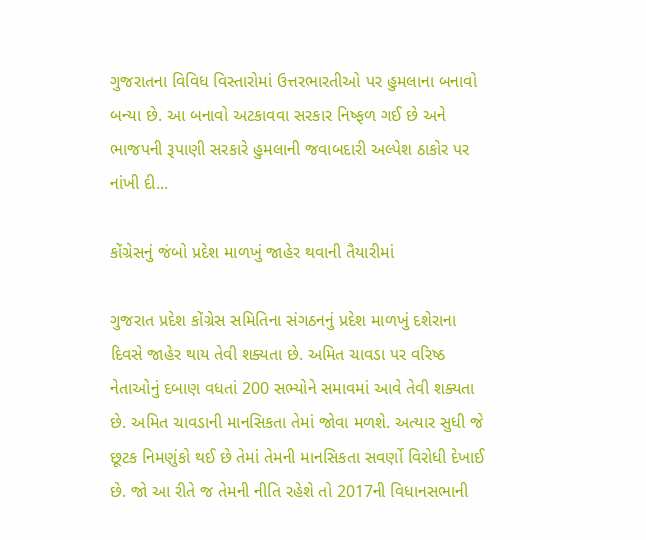ગુજરાતના વિવિધ વિસ્તારોમાં ઉત્તરભારતીઓ પર હુમલાના બનાવો બન્યા છે. આ બનાવો અટકાવવા સરકાર નિષ્ફળ ગઈ છે અને ભાજપની રૂપાણી સરકારે હુમલાની જવાબદારી અલ્પેશ ઠાકોર પર નાંખી દી...

કોંગ્રેસનું જંબો પ્રદેશ માળખું જાહેર થવાની તૈયારીમાં

ગુજરાત પ્રદેશ કોંગ્રેસ સમિતિના સંગઠનનું પ્રદેશ માળખું દશેરાના દિવસે જાહેર થાય તેવી શક્યતા છે. અમિત ચાવડા પર વરિષ્ઠ નેતાઓનું દબાણ વધતાં 200 સભ્યોને સમાવમાં આવે તેવી શક્યતા છે. અમિત ચાવડાની માનસિકતા તેમાં જોવા મળશે. અત્યાર સુધી જે છૂટક નિમણુંકો થઈ છે તેમાં તેમની માનસિકતા સવર્ણો વિરોધી દેખાઈ છે. જો આ રીતે જ તેમની નીતિ રહેશે તો 2017ની વિધાનસભાની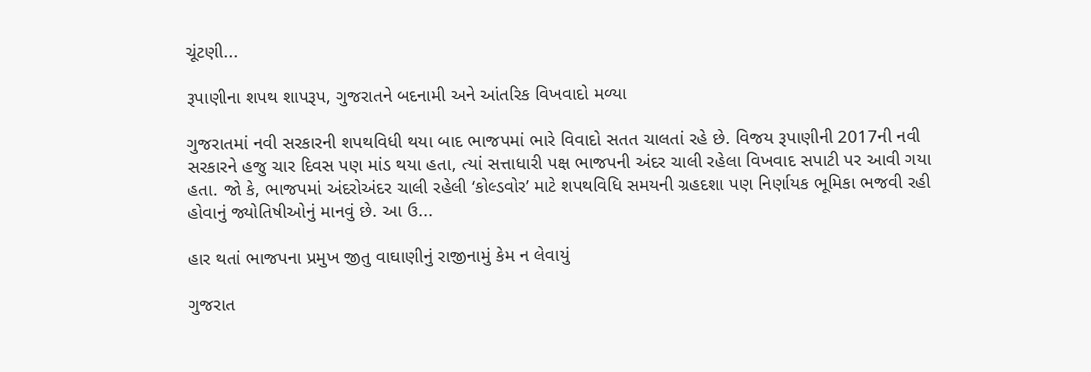ચૂંટણી...

રૂપાણીના શપથ શાપરૂપ, ગુજરાતને બદનામી અને આંતરિક વિખવાદો મળ્યા

ગુજરાતમાં નવી સરકારની શપથવિધી થયા બાદ ભાજપમાં ભારે વિવાદો સતત ચાલતાં રહે છે. વિજય રૂપાણીની 2017ની નવી સરકારને હજુ ચાર દિવસ પણ માંડ થયા હતા, ત્યાં સત્તાધારી પક્ષ ભાજપની અંદર ચાલી રહેલા વિખવાદ સપાટી પર આવી ગયા હતા. જો કે, ભાજપમાં અંદરોઅંદર ચાલી રહેલી ‘કોલ્ડવોર’ માટે શપથવિધિ સમયની ગ્રહદશા પણ નિર્ણાયક ભૂમિકા ભજવી રહી હોવાનું જ્યોતિષીઓનું માનવું છે. આ ઉ...

હાર થતાં ભાજપના પ્રમુખ જીતુ વાઘાણીનું રાજીનામું કેમ ન લેવાયું

ગુજરાત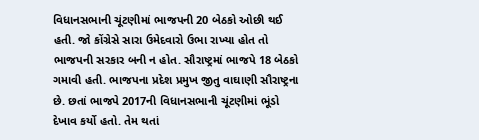વિધાનસભાની ચૂંટણીમાં ભાજપની 20 બેઠકો ઓછી થઈ હતી. જો કોંગ્રેસે સારા ઉમેદવારો ઉભા રાખ્યા હોત તો ભાજપની સરકાર બની ન હોત. સૌરાષ્ટ્રમાં ભાજપે 18 બેઠકો ગમાવી હતી. ભાજપના પ્રદેશ પ્રમુખ જીતુ વાઘાણી સૌરાષ્ટ્રના છે. છતાં ભાજપે 2017ની વિધાનસભાની ચૂંટણીમાં ભૂંડો દેખાવ કર્યો હતો. તેમ થતાં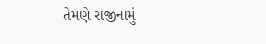તેમણે રાજીનામું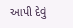આપી દેવું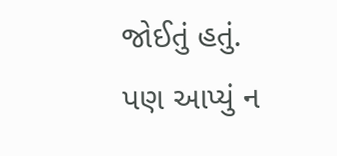જોઈતું હતું. પણ આપ્યું ન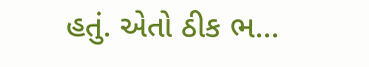હતું. એતો ઠીક ભ...